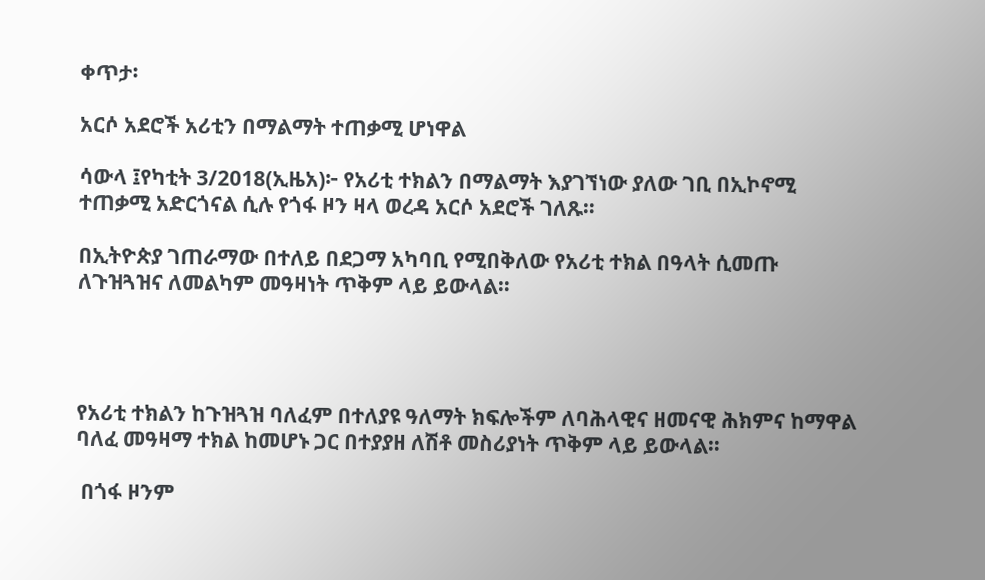ቀጥታ፡

አርሶ አደሮች አሪቲን በማልማት ተጠቃሚ ሆነዋል

ሳውላ ፤የካቲት 3/2018(ኢዜአ)፦ የአሪቲ ተክልን በማልማት እያገኘነው ያለው ገቢ በኢኮኖሚ ተጠቃሚ አድርጎናል ሲሉ የጎፋ ዞን ዛላ ወረዳ አርሶ አደሮች ገለጹ።

በኢትዮጵያ ገጠራማው በተለይ በደጋማ አካባቢ የሚበቅለው የአሪቲ ተክል በዓላት ሲመጡ ለጉዝጓዝና ለመልካም መዓዛነት ጥቅም ላይ ይውላል።




የአሪቲ ተክልን ከጉዝጓዝ ባለፈም በተለያዩ ዓለማት ክፍሎችም ለባሕላዊና ዘመናዊ ሕክምና ከማዋል ባለፈ መዓዛማ ተክል ከመሆኑ ጋር በተያያዘ ለሽቶ መስሪያነት ጥቅም ላይ ይውላል።

 በጎፋ ዞንም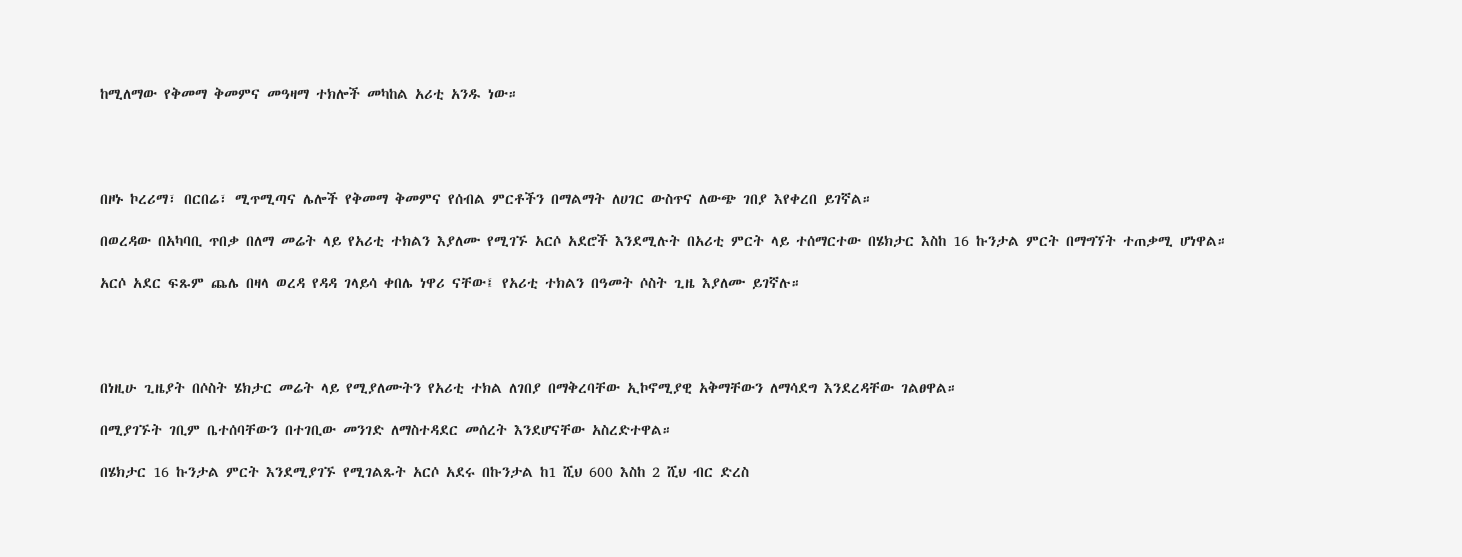ከሚለማው የቅመማ ቅመምና መዓዛማ ተክሎች መካከል አሪቲ አንዱ ነው።




በዞኑ ኮረሪማ፣ በርበሬ፣ ሚጥሚጣና ሌሎች የቅመማ ቅመምና የሰብል ምርቶችን በማልማት ለሀገር ውስጥና ለውጭ ገበያ እየቀረበ ይገኛል።

በወረዳው በአካባቢ ጥበቃ በለማ መሬት ላይ የአሪቲ ተክልን እያለሙ የሚገኙ አርሶ አደሮች እንደሚሉት በአሪቲ ምርት ላይ ተሰማርተው በሄክታር እስከ 16 ኩንታል ምርት በማግኘት ተጠቃሚ ሆነዋል።

አርሶ አደር ፍጹም ጨሌ በዛላ ወረዳ የዳዳ ገላይሳ ቀበሌ ነዋሪ ናቸው፤ የአሪቲ ተክልን በዓመት ሶስት ጊዜ እያለሙ ይገኛሉ።




በነዚሁ ጊዜያት በሶስት ሄክታር መሬት ላይ የሚያለሙትን የአሪቲ ተክል ለገበያ በማቅረባቸው ኢኮኖሚያዊ አቅማቸውን ለማሳደግ እንደረዳቸው ገልፀዋል።

በሚያገኙት ገቢም ቤተሰባቸውን በተገቢው መንገድ ለማስተዳደር መሰረት እንደሆናቸው አስረድተዋል።

በሄክታር 16 ኩንታል ምርት እንደሚያገኙ የሚገልጹት አርሶ አደሩ በኩንታል ከ1 ሺህ 600 እስከ 2 ሺህ ብር ድረስ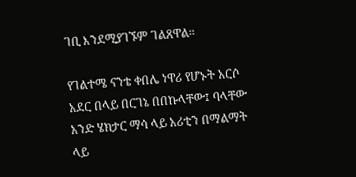ገቢ እንደሚያገኙም ገልጸዋል።

የገልተሜ ናንቴ ቀበሌ ነዋሪ የሆኑት አርሶ አደር በላይ በርገኔ በበኩላቸው፤ ባላቸው አንድ ሄክታር ማሳ ላይ አሪቲን በማልማት ላይ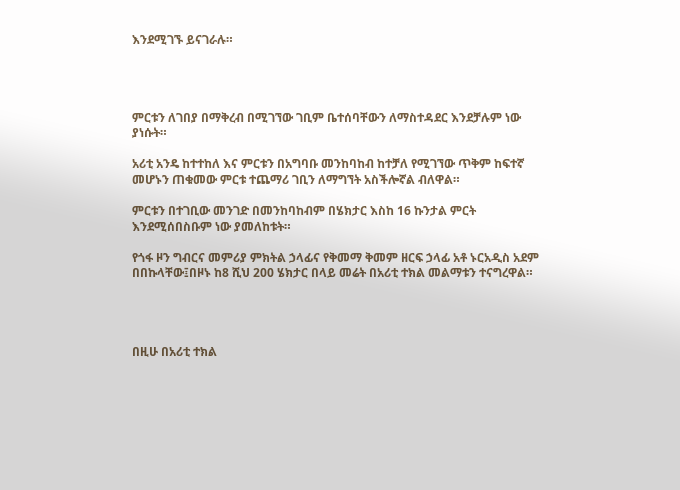እንደሚገኙ ይናገራሉ።




ምርቱን ለገበያ በማቅረብ በሚገኘው ገቢም ቤተሰባቸውን ለማስተዳደር እንደቻሉም ነው ያነሱት።

አሪቲ አንዴ ከተተከለ እና ምርቱን በአግባቡ መንከባከብ ከተቻለ የሚገኘው ጥቅም ከፍተኛ መሆኑን ጠቁመው ምርቱ ተጨማሪ ገቢን ለማግኘት አስችሎኛል ብለዋል።

ምርቱን በተገቢው መንገድ በመንከባከብም በሄክታር እስከ 16 ኩንታል ምርት እንደሚሰበስቡም ነው ያመለከቱት።

የጎፋ ዞን ግብርና መምሪያ ምክትል ኃላፊና የቅመማ ቅመም ዘርፍ ኃላፊ አቶ ኑርአዲስ አደም በበኩላቸው፤በዞኑ ከ8 ሺህ 200 ሄክታር በላይ መሬት በአሪቲ ተክል መልማቱን ተናግረዋል።




በዚሁ በአሪቲ ተክል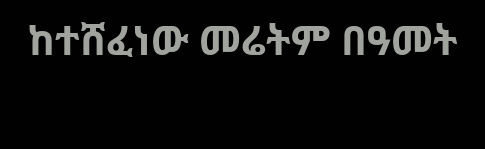ከተሸፈነው መሬትም በዓመት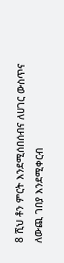8 ሺህ ቶን ምርት እንደሚሰበሰብና ለሀገር ውስጥና ለውጪ ገበያ እንደሚቀርብ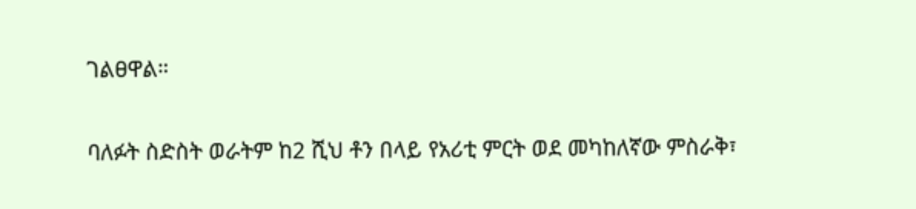ገልፀዋል።

ባለፉት ስድስት ወራትም ከ2 ሺህ ቶን በላይ የአሪቲ ምርት ወደ መካከለኛው ምስራቅ፣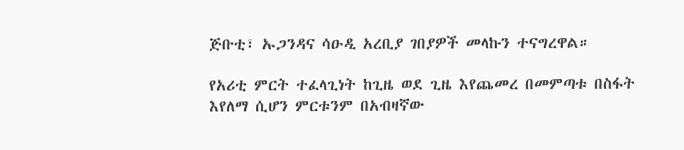ጅቡቲ፣ ኡጋንዳና ሳዑዲ አረቢያ ገበያዎች መላኩን ተናግረዋል።

የአሪቲ ምርት ተፈላጊነት ከጊዜ ወደ ጊዜ እየጨመረ በመምጣቱ በስፋት እየለማ ሲሆን ምርቱንም በአብዛኛው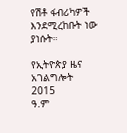የሽቶ ፋብሪካዎች እንደሚረከቡት ነው ያነሱት።

የኢትዮጵያ ዜና አገልግሎት
2015
ዓ.ም